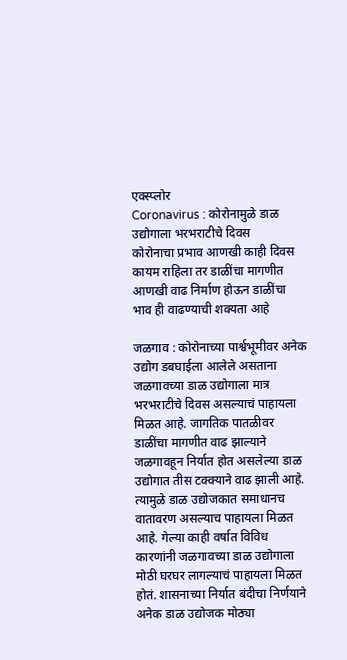एक्स्प्लोर
Coronavirus : कोरोनामुळे डाळ उद्योगाला भरभराटीचे दिवस
कोरोनाचा प्रभाव आणखी काही दिवस कायम राहिला तर डाळींचा मागणीत आणखी वाढ निर्माण होऊन डाळींचा भाव ही वाढण्याची शक्यता आहे

जळगाव : कोरोनाच्या पार्श्वभूमीवर अनेक उद्योग डबघाईला आलेले असताना जळगावच्या डाळ उद्योगाला मात्र भरभराटीचे दिवस असल्याचं पाहायला मिळत आहे. जागतिक पातळीवर डाळींचा मागणीत वाढ झाल्याने जळगावहून निर्यात होत असलेल्या डाळ उद्योगात तीस टक्क्याने वाढ झाली आहे. त्यामुळे डाळ उद्योजकात समाधानच वातावरण असल्याच पाहायला मिळत आहे. गेल्या काही वर्षात विविध कारणांनी जळगावच्या डाळ उद्योगाला मोठी घरघर लागल्याचं पाहायला मिळत होतं. शासनाच्या निर्यात बंदीचा निर्णयाने अनेक डाळ उद्योजक मोठ्या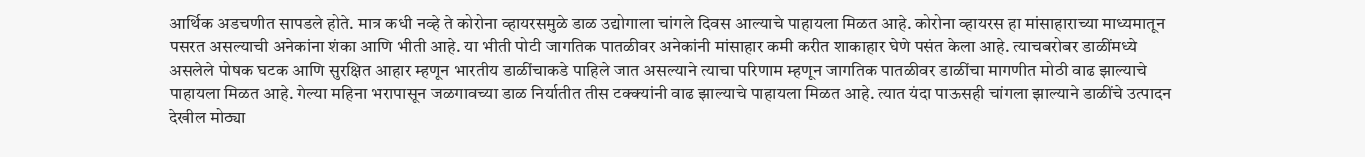आर्थिक अडचणीत सापडले होते. मात्र कधी नव्हे ते कोरोना व्हायरसमुळे डाळ उद्योगाला चांगले दिवस आल्याचे पाहायला मिळत आहे. कोरोना व्हायरस हा मांसाहाराच्या माध्यमातून पसरत असल्याची अनेकांना शंका आणि भीती आहे. या भीती पोटी जागतिक पातळीवर अनेकांनी मांसाहार कमी करीत शाकाहार घेणे पसंत केला आहे. त्याचबरोबर डाळींमध्ये असलेले पोषक घटक आणि सुरक्षित आहार म्हणून भारतीय डाळींचाकडे पाहिले जात असल्याने त्याचा परिणाम म्हणून जागतिक पातळीवर डाळींचा मागणीत मोठी वाढ झाल्याचे पाहायला मिळत आहे. गेल्या महिना भरापासून जळगावच्या डाळ निर्यातीत तीस टक्क्यांनी वाढ झाल्याचे पाहायला मिळत आहे. त्यात यंदा पाऊसही चांगला झाल्याने डाळींचे उत्पादन देखील मोठ्या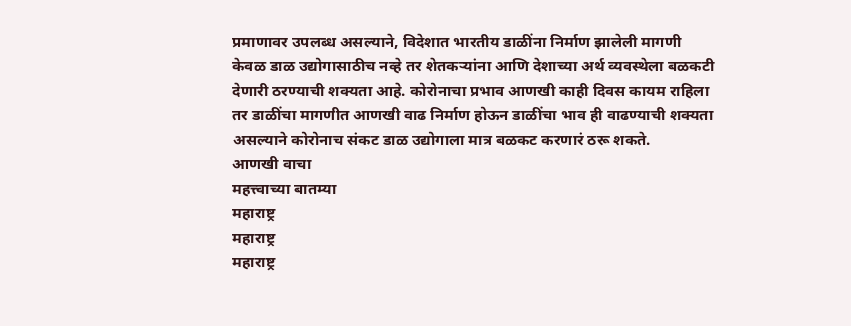प्रमाणावर उपलब्ध असल्याने, विदेशात भारतीय डाळींना निर्माण झालेली मागणी केवळ डाळ उद्योगासाठीच नव्हे तर शेतकऱ्यांना आणि देशाच्या अर्थ व्यवस्थेला बळकटी देणारी ठरण्याची शक्यता आहे. कोरोनाचा प्रभाव आणखी काही दिवस कायम राहिला तर डाळींचा मागणीत आणखी वाढ निर्माण होऊन डाळींचा भाव ही वाढण्याची शक्यता असल्याने कोरोनाच संकट डाळ उद्योगाला मात्र बळकट करणारं ठरू शकते.
आणखी वाचा
महत्त्वाच्या बातम्या
महाराष्ट्र
महाराष्ट्र
महाराष्ट्र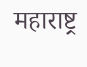महाराष्ट्र